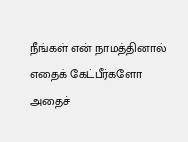நீங்கள் என் நாமத்தினால் எதைக் கேட்பீர்களோ அதைச்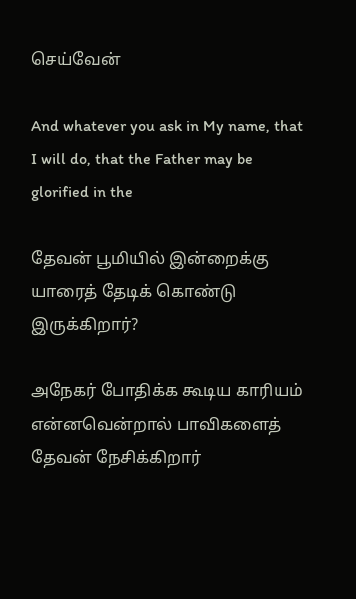செய்வேன்

And whatever you ask in My name, that I will do, that the Father may be glorified in the

தேவன் பூமியில் இன்றைக்கு யாரைத் தேடிக் கொண்டு இருக்கிறார்?

அநேகர் போதிக்க கூடிய காரியம் என்னவென்றால் பாவிகளைத் தேவன் நேசிக்கிறார்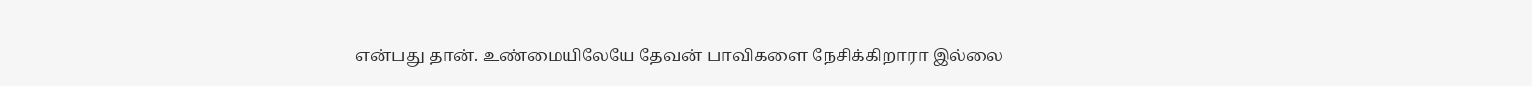என்பது தான். உண்மையிலேயே தேவன் பாவிகளை நேசிக்கிறாரா இல்லை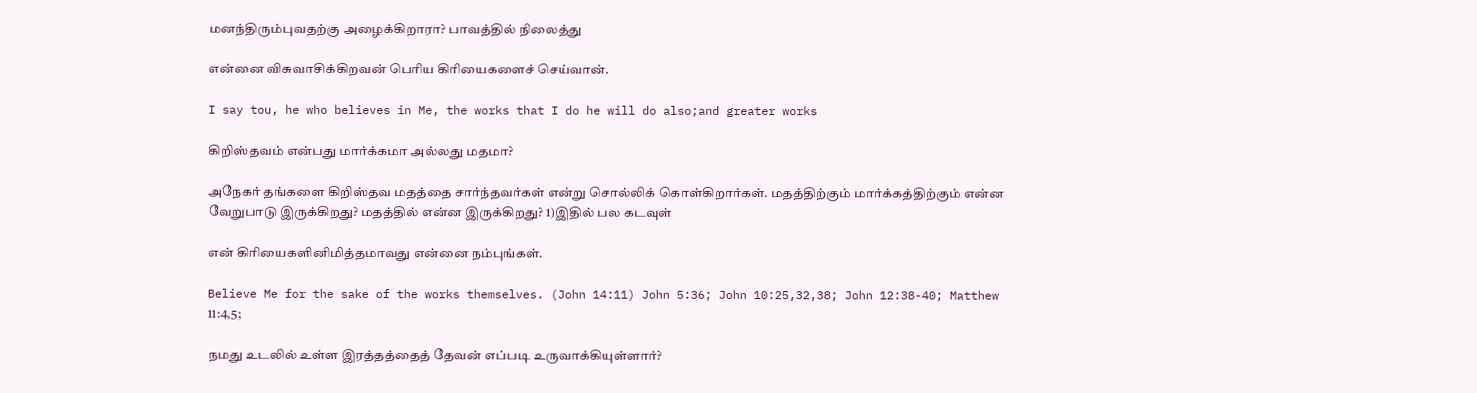மனந்திரும்புவதற்கு அழைக்கிறாரா? பாவத்தில் நிலைத்து

என்னை விசுவாசிக்கிறவன் பெரிய கிரியைகளைச் செய்வான்.

I say tou, he who believes in Me, the works that I do he will do also;and greater works

கிறிஸ்தவம் என்பது மார்க்கமா அல்லது மதமா?

அநேகர் தங்களை கிறிஸ்தவ மதத்தை சார்ந்தவர்கள் என்று சொல்லிக் கொள்கிறார்கள். மதத்திற்கும் மார்க்கத்திற்கும் என்ன வேறுபாடு இருக்கிறது? மதத்தில் என்ன இருக்கிறது? 1)இதில் பல கடவுள்

என் கிரியைகளினிமித்தமாவது என்னை நம்புங்கள்.

Believe Me for the sake of the works themselves. (John 14:11) John 5:36; John 10:25,32,38; John 12:38-40; Matthew 11:4,5;

நமது உடலில் உள்ள இரத்தத்தைத் தேவன் எப்படி உருவாக்கியுள்ளார்?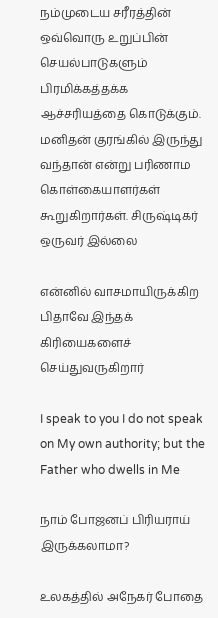நம்முடைய சரீரத்தின் ஒவ்வொரு உறுப்பின் செயல்பாடுகளும் பிரமிக்கத்தக்க ஆச்சரியத்தை கொடுக்கும். மனிதன் குரங்கில் இருந்து வந்தான் என்று பரிணாம கொள்கையாளர்கள் கூறுகிறார்கள். சிருஷ்டிகர் ஒருவர் இல்லை

என்னில் வாசமாயிருக்கிற பிதாவே இந்தக் கிரியைகளைச் செய்துவருகிறார்

I speak to you I do not speak on My own authority; but the Father who dwells in Me

நாம் போஜனப் பிரியராய் இருக்கலாமா?

உலகத்தில் அநேகர் போதை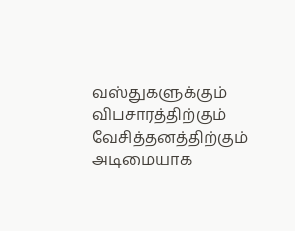வஸ்துகளுக்கும் விபசாரத்திற்கும் வேசித்தனத்திற்கும் அடிமையாக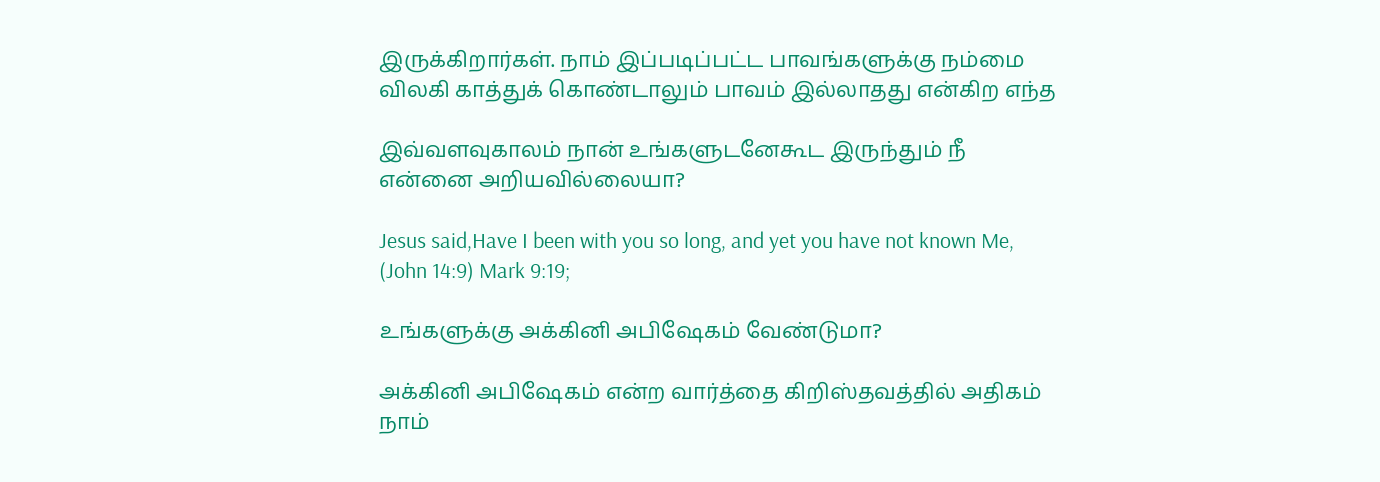இருக்கிறார்கள். நாம் இப்படிப்பட்ட பாவங்களுக்கு நம்மை விலகி காத்துக் கொண்டாலும் பாவம் இல்லாதது என்கிற எந்த

இவ்வளவுகாலம் நான் உங்களுடனேகூட இருந்தும் நீ என்னை அறியவில்லையா?

Jesus said,Have I been with you so long, and yet you have not known Me, (John 14:9) Mark 9:19;

உங்களுக்கு அக்கினி அபிஷேகம் வேண்டுமா?

அக்கினி அபிஷேகம் என்ற வார்த்தை கிறிஸ்தவத்தில் அதிகம் நாம்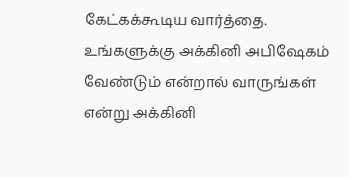கேட்கக்கூடிய வார்த்தை. உங்களுக்கு அக்கினி அபிஷேகம் வேண்டும் என்றால் வாருங்கள் என்று அக்கினி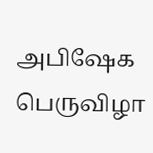அபிஷேக பெருவிழா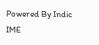Powered By Indic IME